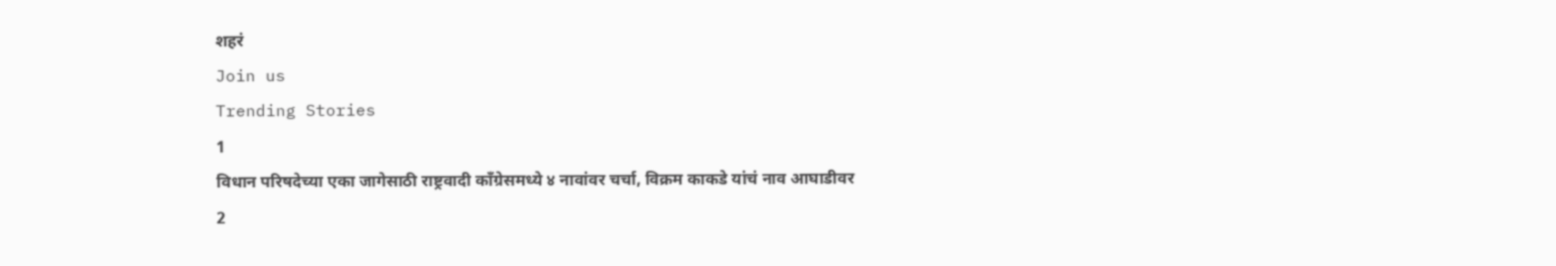शहरं
Join us
Trending Stories
1
विधान परिषदेच्या एका जागेसाठी राष्ट्रवादी काँग्रेसमध्ये ४ नावांवर चर्चा, विक्रम काकडे यांचं नाव आघाडीवर
2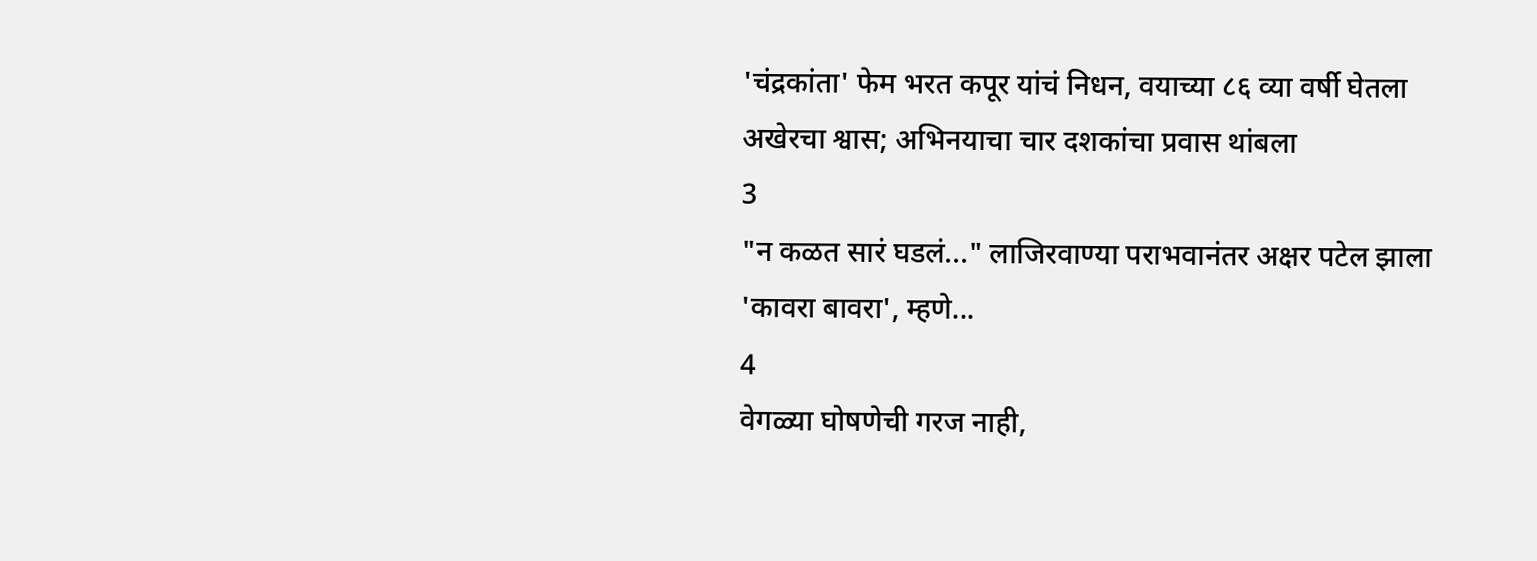'चंद्रकांता' फेम भरत कपूर यांचं निधन, वयाच्या ८६ व्या वर्षी घेतला अखेरचा श्वास; अभिनयाचा चार दशकांचा प्रवास थांबला
3
"न कळत सारं घडलं..." लाजिरवाण्या पराभवानंतर अक्षर पटेल झाला 'कावरा बावरा', म्हणे...
4
वेगळ्या घोषणेची गरज नाही,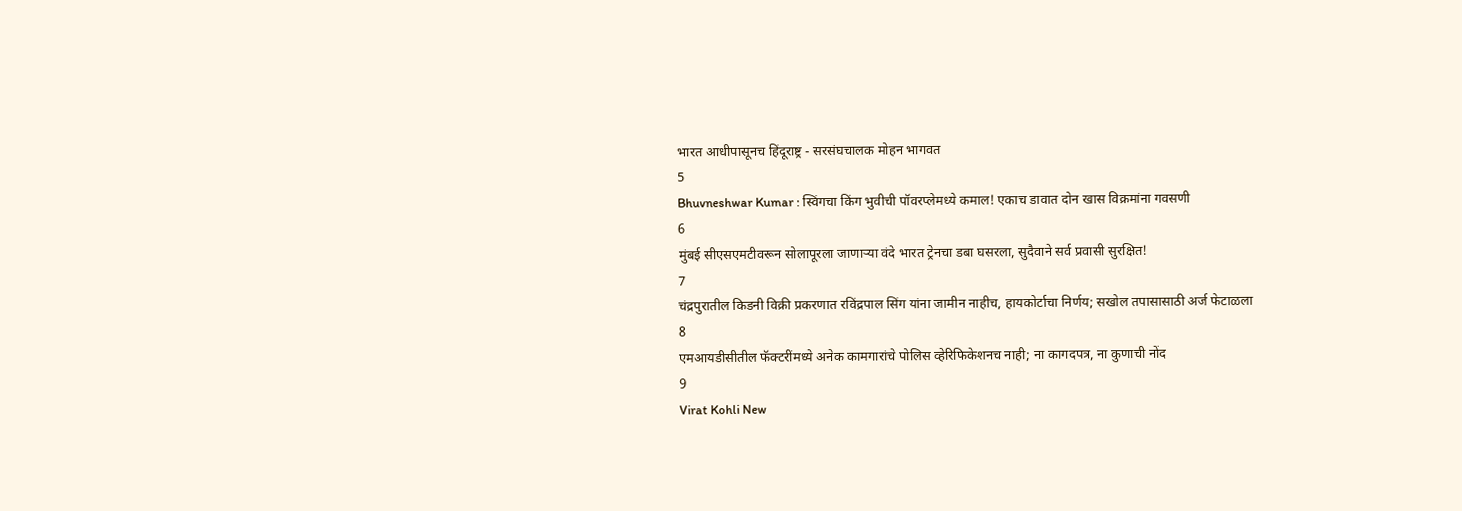भारत आधीपासूनच हिंदूराष्ट्र - सरसंघचालक मोहन भागवत
5
Bhuvneshwar Kumar : स्विंगचा किंग भुवीची पॉवरप्लेमध्ये कमाल! एकाच डावात दोन खास विक्रमांना गवसणी
6
मुंबई सीएसएमटीवरून सोलापूरला जाणाऱ्या वंदे भारत ट्रेनचा डबा घसरला, सुदैवाने सर्व प्रवासी सुरक्षित!
7
चंद्रपुरातील किडनी विक्री प्रकरणात रविंद्रपाल सिंग यांना जामीन नाहीच, हायकोर्टाचा निर्णय; सखोल तपासासाठी अर्ज फेटाळला
8
एमआयडीसीतील फॅक्टरींमध्ये अनेक कामगारांचे पोलिस व्हेरिफिकेशनच नाही; ना कागदपत्र, ना कुणाची नोंद
9
Virat Kohli New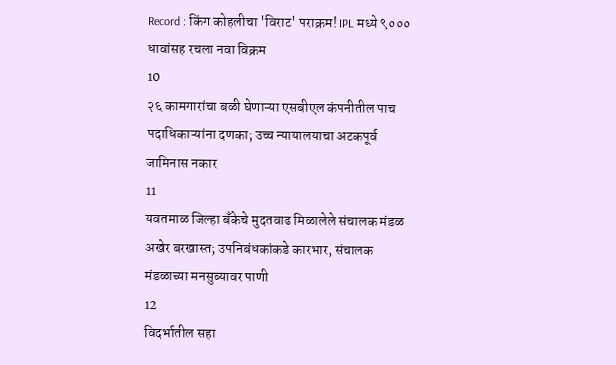Record : किंग कोहलीचा 'विराट' पराक्रम! IPL मध्ये ९००० धावांसह रचला नवा विक्रम
10
२६ कामगारांचा बळी घेणाऱ्या एसबीएल कंपनीतील पाच पदाधिकाऱ्यांना दणका; उच्च न्यायालयाचा अटकपूर्व जामिनास नकार
11
यवतमाळ जिल्हा बँकेचे मुदतवाढ मिळालेले संचालक मंडळ अखेर बरखास्त; उपनिबंधकांकडे कारभार, संचालक मंडळाच्या मनसुब्यावर पाणी
12
विदर्भातील सहा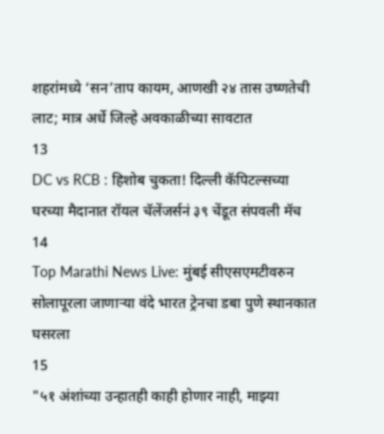शहरांमध्ये ‘सन’ताप कायम, आणखी २४ तास उष्णतेची लाट; मात्र अर्धे जिल्हे अवकाळीच्या सावटात
13
DC vs RCB : हिशोब चुकता! दिल्ली कॅपिटल्सच्या घरच्या मैदानात रॉयल चॅलेंजर्सनं ३९ चेंडूत संपवली मॅच
14
Top Marathi News Live: मुंबई सीएसएमटीवरुन सोलापूरला जाणाऱ्या वंदे भारत ट्रेनचा डबा पुणे स्थानकात घसरला
15
"५१ अंशांच्या उन्हातही काही होणार नाही, माझ्या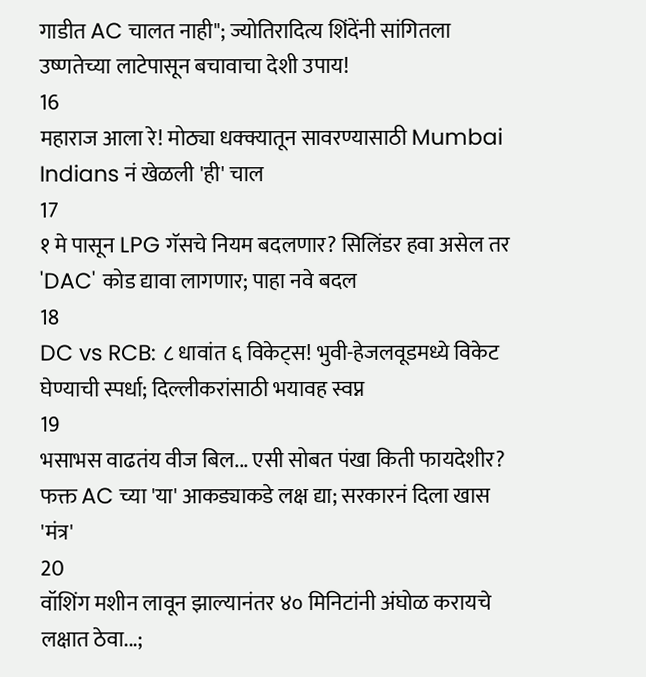गाडीत AC चालत नाही"; ज्योतिरादित्य शिंदेंनी सांगितला उष्णतेच्या लाटेपासून बचावाचा देशी उपाय!
16
महाराज आला रे! मोठ्या धक्क्यातून सावरण्यासाठी Mumbai Indians नं खेळली 'ही' चाल
17
१ मे पासून LPG गॅसचे नियम बदलणार? सिलिंडर हवा असेल तर 'DAC' कोड द्यावा लागणार; पाहा नवे बदल
18
DC vs RCB: ८ धावांत ६ विकेट्स! भुवी-हेजलवूडमध्ये विकेट घेण्याची स्पर्धा; दिल्लीकरांसाठी भयावह स्वप्न
19
भसाभस वाढतंय वीज बिल... एसी सोबत पंखा किती फायदेशीर? फक्त AC च्या 'या' आकड्याकडे लक्ष द्या; सरकारनं दिला खास 'मंत्र'
20
वॉशिंग मशीन लावून झाल्यानंतर ४० मिनिटांनी अंघोळ करायचे लक्षात ठेवा...;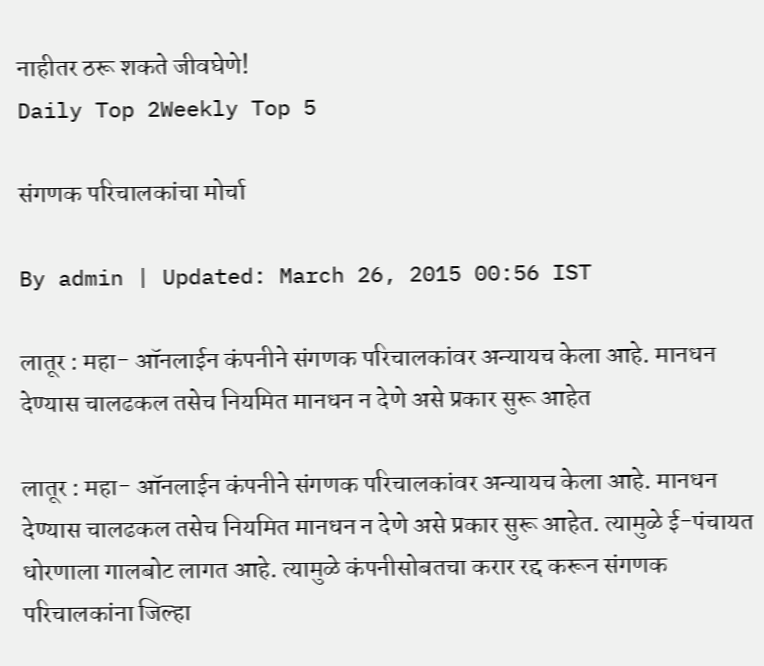नाहीतर ठरू शकते जीवघेणे!
Daily Top 2Weekly Top 5

संगणक परिचालकांचा मोर्चा

By admin | Updated: March 26, 2015 00:56 IST

लातूर : महा- ऑनलाईन कंपनीने संगणक परिचालकांवर अन्यायच केला आहे. मानधन देण्यास चालढकल तसेच नियमित मानधन न देणे असे प्रकार सुरू आहेत

लातूर : महा- ऑनलाईन कंपनीने संगणक परिचालकांवर अन्यायच केला आहे. मानधन देण्यास चालढकल तसेच नियमित मानधन न देणे असे प्रकार सुरू आहेत. त्यामुळे ई-पंचायत धोरणाला गालबोट लागत आहे. त्यामुळे कंपनीसोबतचा करार रद्द करून संगणक परिचालकांना जिल्हा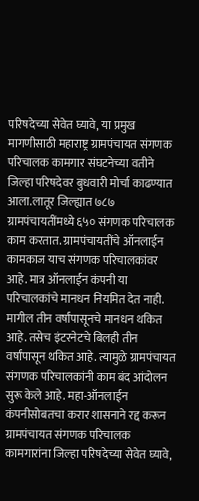परिषदेच्या सेवेत घ्यावे, या प्रमुख मागणीसाठी महाराष्ट्र ग्रामपंचायत संगणक परिचालक कामगार संघटनेच्या वतीने जिल्हा परिषदेवर बुधवारी मोर्चा काढण्यात आला.लातूर जिल्ह्यात ७८७ ग्रामपंचायतींमध्ये ६५० संगणक परिचालक काम करतात. ग्रामपंचायतींचे ऑनलाईन कामकाज याच संगणक परिचालकांवर आहे. मात्र ऑनलाईन कंपनी या परिचालकांचे मानधन नियमित देत नाही. मागील तीन वर्षांपासूनचे मानधन थकित आहे. तसेच इंटरनेटचे बिलही तीन वर्षांपासून थकित आहे. त्यामुळे ग्रामपंचायत संगणक परिचालकांनी काम बंद आंदोलन सुरू केले आहे. महा-ऑनलाईन कंपनीसोबतचा करार शासनाने रद्द करून ग्रामपंचायत संगणक परिचालक कामगारांना जिल्हा परिषदेच्या सेवेत घ्यावे,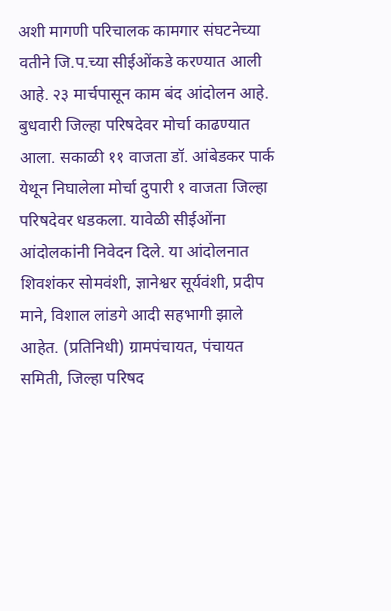अशी मागणी परिचालक कामगार संघटनेच्या वतीने जि.प.च्या सीईओंकडे करण्यात आली आहे. २३ मार्चपासून काम बंद आंदोलन आहे. बुधवारी जिल्हा परिषदेवर मोर्चा काढण्यात आला. सकाळी ११ वाजता डॉ. आंबेडकर पार्क येथून निघालेला मोर्चा दुपारी १ वाजता जिल्हा परिषदेवर धडकला. यावेळी सीईओंना आंदोलकांनी निवेदन दिले. या आंदोलनात शिवशंकर सोमवंशी, ज्ञानेश्वर सूर्यवंशी, प्रदीप माने, विशाल लांडगे आदी सहभागी झाले आहेत. (प्रतिनिधी) ग्रामपंचायत, पंचायत समिती, जिल्हा परिषद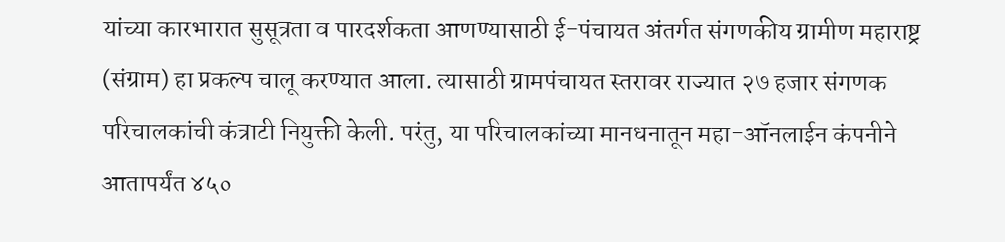यांच्या कारभारात सुसूत्रता व पारदर्शकता आणण्यासाठी ई-पंचायत अंतर्गत संगणकीय ग्रामीण महाराष्ट्र (संग्राम) हा प्रकल्प चालू करण्यात आला. त्यासाठी ग्रामपंचायत स्तरावर राज्यात २७ हजार संगणक परिचालकांची कंत्राटी नियुक्ती केली. परंतु, या परिचालकांच्या मानधनातून महा-ऑनलाईन कंपनीने आतापर्यंत ४५०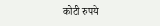कोटी रुपये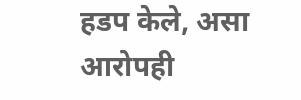हडप केले, असा आरोपही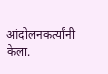आंदोलनकर्त्यांनी केला.